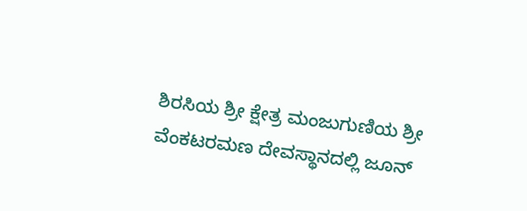ಶಿರಸಿಯ ಶ್ರೀ ಕ್ಷೇತ್ರ ಮಂಜುಗುಣಿಯ ಶ್ರೀ ವೆಂಕಟರಮಣ ದೇವಸ್ಥಾನದಲ್ಲಿ ಜೂನ್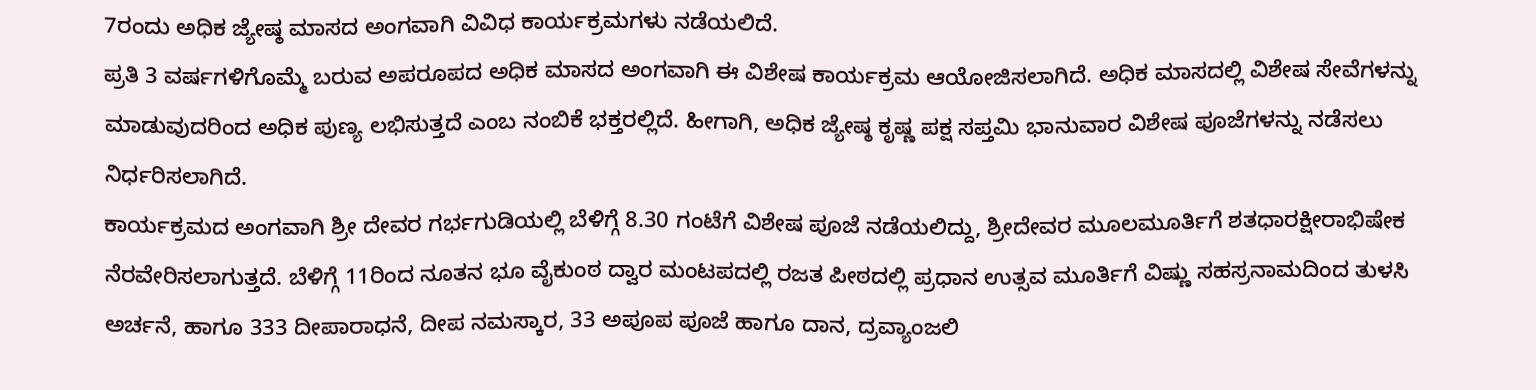7ರಂದು ಅಧಿಕ ಜ್ಯೇಷ್ಠ ಮಾಸದ ಅಂಗವಾಗಿ ವಿವಿಧ ಕಾರ್ಯಕ್ರಮಗಳು ನಡೆಯಲಿದೆ.
ಪ್ರತಿ 3 ವರ್ಷಗಳಿಗೊಮ್ಮೆ ಬರುವ ಅಪರೂಪದ ಅಧಿಕ ಮಾಸದ ಅಂಗವಾಗಿ ಈ ವಿಶೇಷ ಕಾರ್ಯಕ್ರಮ ಆಯೋಜಿಸಲಾಗಿದೆ. ಅಧಿಕ ಮಾಸದಲ್ಲಿ ವಿಶೇಷ ಸೇವೆಗಳನ್ನು ಮಾಡುವುದರಿಂದ ಅಧಿಕ ಪುಣ್ಯ ಲಭಿಸುತ್ತದೆ ಎಂಬ ನಂಬಿಕೆ ಭಕ್ತರಲ್ಲಿದೆ. ಹೀಗಾಗಿ, ಅಧಿಕ ಜ್ಯೇಷ್ಠ ಕೃಷ್ಣ ಪಕ್ಷ ಸಪ್ತಮಿ ಭಾನುವಾರ ವಿಶೇಷ ಪೂಜೆಗಳನ್ನು ನಡೆಸಲು ನಿರ್ಧರಿಸಲಾಗಿದೆ.
ಕಾರ್ಯಕ್ರಮದ ಅಂಗವಾಗಿ ಶ್ರೀ ದೇವರ ಗರ್ಭಗುಡಿಯಲ್ಲಿ ಬೆಳಿಗ್ಗೆ 8.30 ಗಂಟೆಗೆ ವಿಶೇಷ ಪೂಜೆ ನಡೆಯಲಿದ್ದು, ಶ್ರೀದೇವರ ಮೂಲಮೂರ್ತಿಗೆ ಶತಧಾರಕ್ಷೀರಾಭಿಷೇಕ ನೆರವೇರಿಸಲಾಗುತ್ತದೆ. ಬೆಳಿಗ್ಗೆ 11ರಿಂದ ನೂತನ ಭೂ ವೈಕುಂಠ ದ್ವಾರ ಮಂಟಪದಲ್ಲಿ ರಜತ ಪೀಠದಲ್ಲಿ ಪ್ರಧಾನ ಉತ್ಸವ ಮೂರ್ತಿಗೆ ವಿಷ್ಣು ಸಹಸ್ರನಾಮದಿಂದ ತುಳಸಿ ಅರ್ಚನೆ, ಹಾಗೂ 333 ದೀಪಾರಾಧನೆ, ದೀಪ ನಮಸ್ಕಾರ, 33 ಅಪೂಪ ಪೂಜೆ ಹಾಗೂ ದಾನ, ದ್ರವ್ಯಾಂಜಲಿ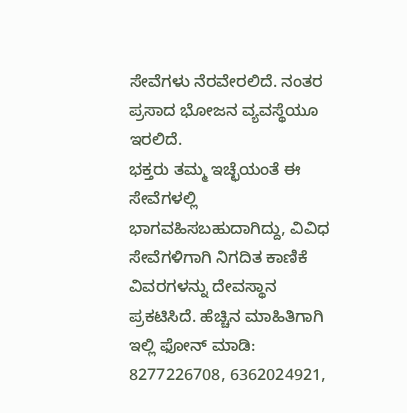ಸೇವೆಗಳು ನೆರವೇರಲಿದೆ. ನಂತರ ಪ್ರಸಾದ ಭೋಜನ ವ್ಯವಸ್ಥೆಯೂ ಇರಲಿದೆ.
ಭಕ್ತರು ತಮ್ಮ ಇಚ್ಛೆಯಂತೆ ಈ ಸೇವೆಗಳಲ್ಲಿ ಭಾಗವಹಿಸಬಹುದಾಗಿದ್ದು, ವಿವಿಧ ಸೇವೆಗಳಿಗಾಗಿ ನಿಗದಿತ ಕಾಣಿಕೆ ವಿವರಗಳನ್ನು ದೇವಸ್ಥಾನ ಪ್ರಕಟಿಸಿದೆ. ಹೆಚ್ಚಿನ ಮಾಹಿತಿಗಾಗಿ ಇಲ್ಲಿ ಫೋನ್ ಮಾಡಿ: 8277226708, 6362024921,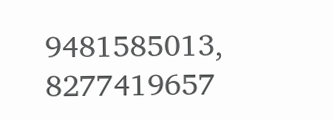9481585013, 8277419657